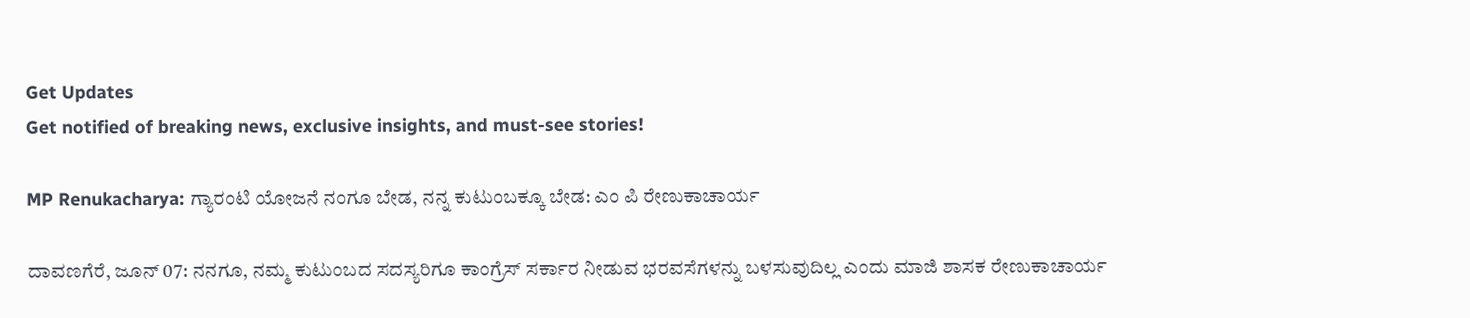Get Updates
Get notified of breaking news, exclusive insights, and must-see stories!

MP Renukacharya: ಗ್ಯಾರಂಟಿ ಯೋಜನೆ ನಂಗೂ ಬೇಡ, ನನ್ನ ಕುಟುಂಬಕ್ಕೂ ಬೇಡ: ಎಂ ಪಿ ರೇಣುಕಾಚಾರ್ಯ

ದಾವಣಗೆರೆ, ಜೂನ್‌ 07: ನನಗೂ, ನಮ್ಮ ಕುಟುಂಬದ ಸದಸ್ಯರಿಗೂ ಕಾಂಗ್ರೆಸ್‌ ಸರ್ಕಾರ ನೀಡುವ ಭರವಸೆಗಳನ್ನು ಬಳಸುವುದಿಲ್ಲ ಎಂದು ಮಾಜಿ ಶಾಸಕ ರೇಣುಕಾಚಾರ್ಯ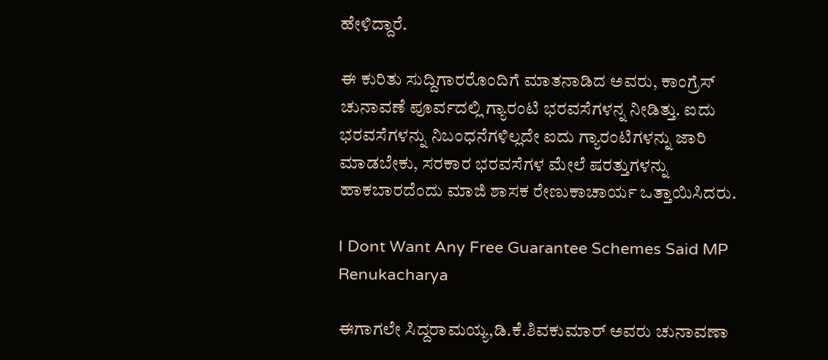ಹೇಳಿದ್ದಾರೆ.

ಈ ಕುರಿತು ಸುದ್ದಿಗಾರರೊಂದಿಗೆ ಮಾತನಾಡಿದ ಅವರು, ಕಾಂಗ್ರೆಸ್‌ ಚುನಾವಣೆ ಪೂರ್ವದಲ್ಲಿ ಗ್ಯಾರಂಟಿ ಭರವಸೆಗಳನ್ನ ನೀಡಿತ್ತು. ಐದು ಭರವಸೆಗಳನ್ನು ನಿಬಂಧನೆಗಳಿಲ್ಲದೇ ಐದು ಗ್ಯಾರಂಟಿಗಳನ್ನು ಜಾರಿ ಮಾಡಬೇಕು, ಸರಕಾರ ಭರವಸೆಗಳ ಮೇಲೆ ಷರತ್ತುಗಳನ್ನು ಹಾಕಬಾರದೆಂದು ಮಾಜಿ ಶಾಸಕ ರೇಣುಕಾಚಾರ್ಯ ಒತ್ತಾಯಿಸಿದರು.

I Dont Want Any Free Guarantee Schemes Said MP Renukacharya

ಈಗಾಗಲೇ ಸಿದ್ದರಾಮಯ್ಯ,ಡಿ.ಕೆ.ಶಿವಕುಮಾರ್ ಅವರು ಚುನಾವಣಾ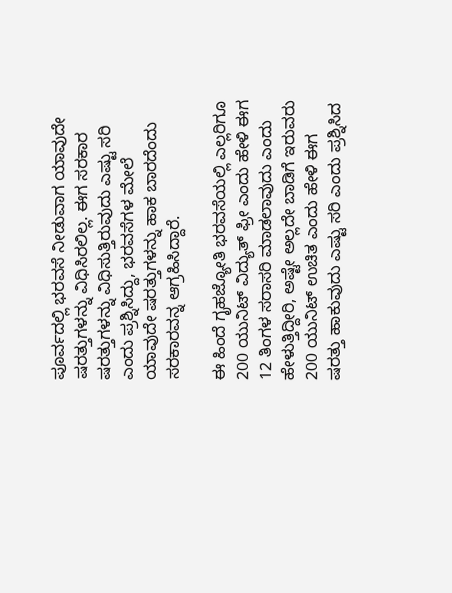ಪೂರ್ವದಲ್ಲಿ ಭರವಸೆ ನೀಡುವಾಗ ಯಾವುದೇ ಷರತ್ತುಗಳನ್ನು ವಿಧಿಸಿರಲಿಲ್ಲ. ಈಗ ಸರಕಾರ ಷರತ್ತುಗಳನ್ನು ವಿಧಿಸುತ್ತಿರುವುದು ಎಷ್ಟು ಸರಿ ಎಂದು ಪ್ರಶ್ನಿಸಿದ್ದು, ಭರವಸೆಗಳ ಮೇಲೆ ಯಾವುದೇ ಷರತ್ತುಗಳನ್ನು ಹಾಕ ಬಾರದೆಂದು ಸರಕಾರವನ್ನ ಆಗ್ರಹಿಸಿದ್ದಾರೆ.

ಈ ಹಿಂದೆ ಗೃಹಜ್ಯೋತಿ ಭರವಸೆಯಲ್ಲಿ ಎಲ್ಲರಿಗೂ 200 ಯುನಿಟ್ ವಿದ್ಯುತ್‌ ಫ್ರೀ ಎಂದು ಹೇಳಿ ಈಗ 12 ತಿಂಗಳ ಸರಾಸರಿ ಮಾಡಲಾವುದು ಎಂದು ಹೇಳುತ್ತಿದ್ದೀರಿ, ಅಷ್ಟೇ ಅಲ್ಲದೇ ಬಾಡಿಗೆ ಇರುವರು 200 ಯುನಿಟ್ ಉಚಿತ ಎಂದು ಹೇಳಿ ಈಗ ಷರತ್ತು ಹಾಕುವುದು ಎಷ್ಟು ಸರಿ ಎಂದು ಪ್ರಶ್ನಿಸಿದ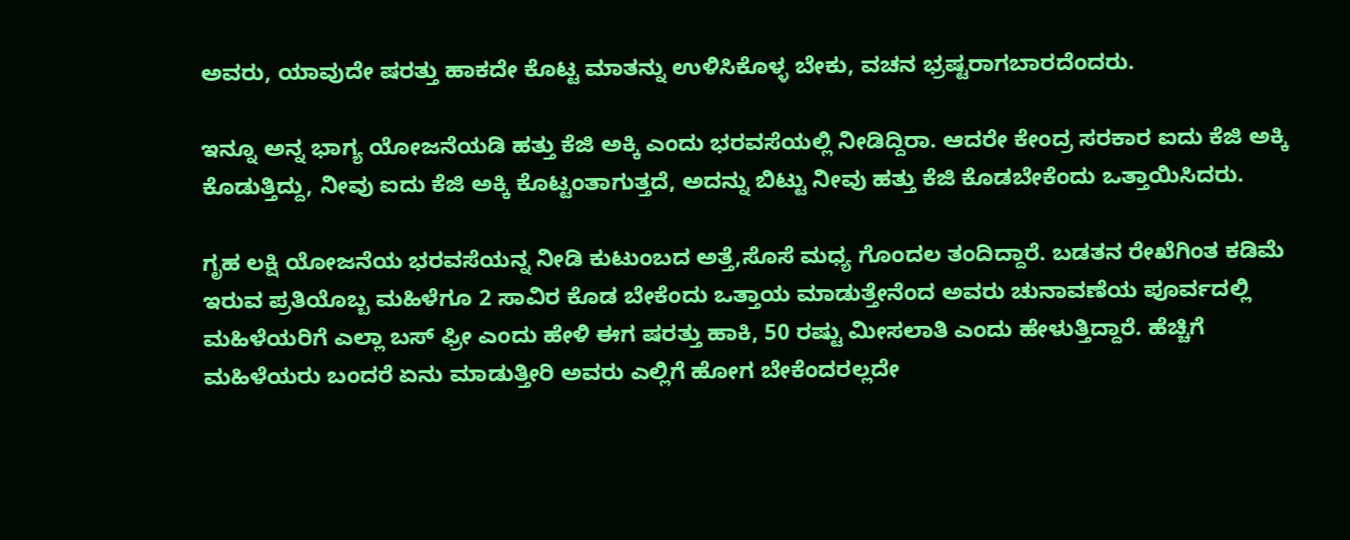ಅವರು, ಯಾವುದೇ ಷರತ್ತು ಹಾಕದೇ ಕೊಟ್ಟ ಮಾತನ್ನು ಉಳಿಸಿಕೊಳ್ಳ ಬೇಕು, ವಚನ ಭ್ರಷ್ಟರಾಗಬಾರದೆಂದರು.

ಇನ್ನೂ ಅನ್ನ ಭಾಗ್ಯ ಯೋಜನೆಯಡಿ ಹತ್ತು ಕೆಜಿ ಅಕ್ಕಿ ಎಂದು ಭರವಸೆಯಲ್ಲಿ ನೀಡಿದ್ದಿರಾ. ಆದರೇ ಕೇಂದ್ರ ಸರಕಾರ ಐದು ಕೆಜಿ ಅಕ್ಕಿ ಕೊಡುತ್ತಿದ್ದು, ನೀವು ಐದು ಕೆಜಿ ಅಕ್ಕಿ ಕೊಟ್ಟಂತಾಗುತ್ತದೆ, ಅದನ್ನು ಬಿಟ್ಟು ನೀವು ಹತ್ತು ಕೆಜಿ ಕೊಡಬೇಕೆಂದು ಒತ್ತಾಯಿಸಿದರು.

ಗೃಹ ಲಕ್ಷಿ ಯೋಜನೆಯ ಭರವಸೆಯನ್ನ ನೀಡಿ ಕುಟುಂಬದ ಅತ್ತೆ,ಸೊಸೆ ಮಧ್ಯ ಗೊಂದಲ ತಂದಿದ್ದಾರೆ. ಬಡತನ ರೇಖೆಗಿಂತ ಕಡಿಮೆ ಇರುವ ಪ್ರತಿಯೊಬ್ಬ ಮಹಿಳೆಗೂ 2 ಸಾವಿರ ಕೊಡ ಬೇಕೆಂದು ಒತ್ತಾಯ ಮಾಡುತ್ತೇನೆಂದ ಅವರು ಚುನಾವಣೆಯ ಪೂರ್ವದಲ್ಲಿ ಮಹಿಳೆಯರಿಗೆ ಎಲ್ಲಾ ಬಸ್ ಫ್ರೀ ಎಂದು ಹೇಳಿ ಈಗ ಷರತ್ತು ಹಾಕಿ, 50 ರಷ್ಟು ಮೀಸಲಾತಿ ಎಂದು ಹೇಳುತ್ತಿದ್ದಾರೆ. ಹೆಚ್ಚಿಗೆ ಮಹಿಳೆಯರು ಬಂದರೆ ಏನು ಮಾಡುತ್ತೀರಿ ಅವರು ಎಲ್ಲಿಗೆ ಹೋಗ ಬೇಕೆಂದರಲ್ಲದೇ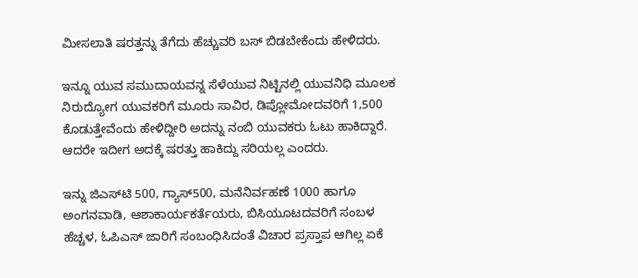ಮೀಸಲಾತಿ ಷರತ್ತನ್ನು ತೆಗೆದು ಹೆಚ್ಚುವರಿ ಬಸ್ ಬಿಡಬೇಕೆಂದು ಹೇಳಿದರು.

ಇನ್ನೂ ಯುವ ಸಮುದಾಯವನ್ನ ಸೆಳೆಯುವ ನಿಟ್ಟಿನಲ್ಲಿ ಯುವನಿಧಿ ಮೂಲಕ ನಿರುದ್ಯೋಗ ಯುವಕರಿಗೆ ಮೂರು ಸಾವಿರ, ಡಿಪ್ಲೋಮೋದವರಿಗೆ 1,500 ಕೊಡುತ್ತೇವೆಂದು ಹೇಳಿದ್ದೀರಿ ಅದನ್ನು ನಂಬಿ ಯುವಕರು ಓಟು ಹಾಕಿದ್ದಾರೆ. ಆದರೇ ಇದೀಗ ಅದಕ್ಕೆ ಷರತ್ತು ಹಾಕಿದ್ದು ಸರಿಯಲ್ಲ ಎಂದರು.

ಇನ್ನು ಜಿಎಸ್‌ಟಿ 500, ಗ್ಯಾಸ್500, ಮನೆನಿರ್ವಹಣೆ 1000 ಹಾಗೂ ಅಂಗನವಾಡಿ, ಆಶಾಕಾರ್ಯಕರ್ತೆಯರು, ಬಿಸಿಯೂಟದವರಿಗೆ ಸಂಬಳ ಹೆಚ್ಚಳ, ಓಪಿಎಸ್ ಜಾರಿಗೆ ಸಂಬಂಧಿಸಿದಂತೆ ವಿಚಾರ ಪ್ರಸ್ತಾಪ ಆಗಿಲ್ಲ ಏಕೆ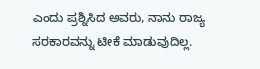ಎಂದು ಪ್ರಶ್ನಿಸಿದ ಅವರು, ನಾನು ರಾಜ್ಯ ಸರಕಾರವನ್ನು ಟೀಕೆ ಮಾಡುವುದಿಲ್ಲ.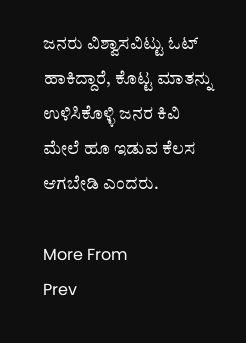ಜನರು ವಿಶ್ವಾಸವಿಟ್ಟು ಓಟ್ ಹಾಕಿದ್ದಾರೆ, ಕೊಟ್ಟ ಮಾತನ್ನು ಉಳಿಸಿಕೊಳ್ಳಿ ಜನರ ಕಿವಿ ಮೇಲೆ ಹೂ ಇಡುವ ಕೆಲಸ ಆಗಬೇಡಿ ಎಂದರು.

More From
Prev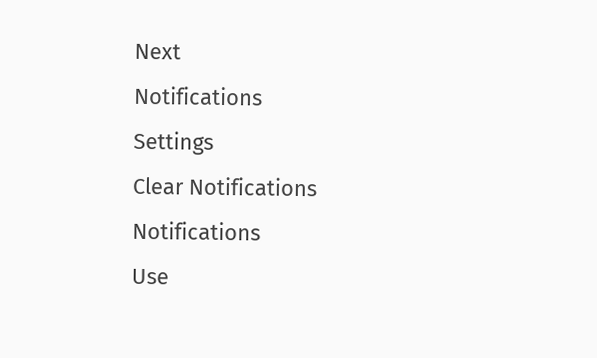Next
Notifications
Settings
Clear Notifications
Notifications
Use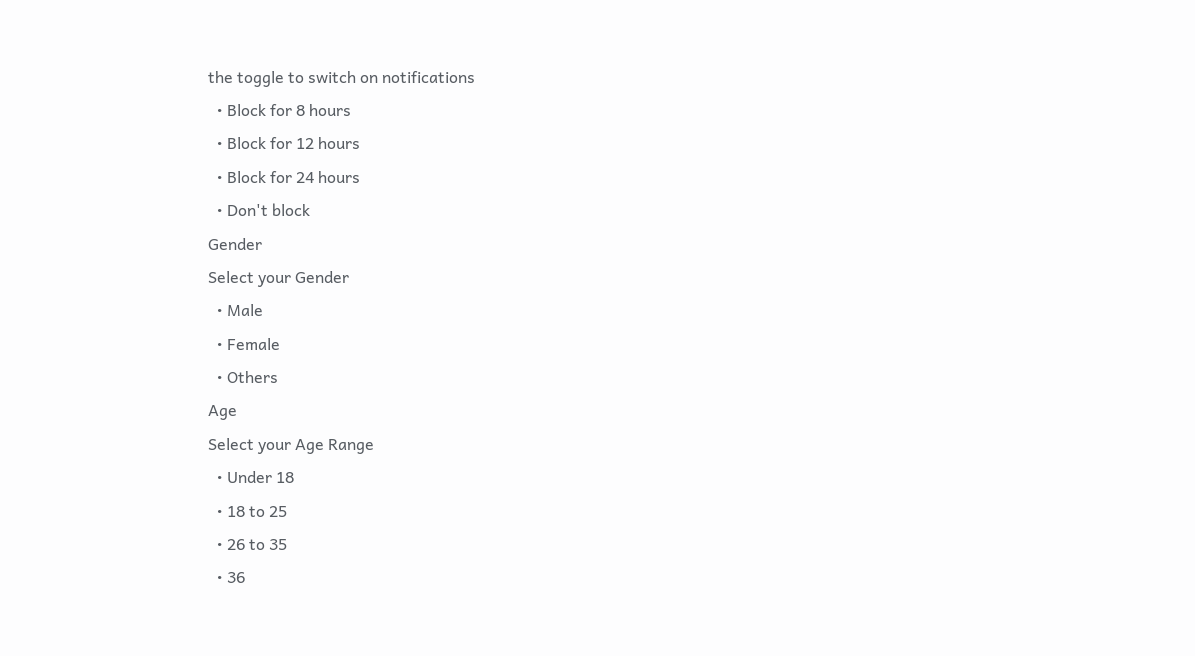the toggle to switch on notifications
  • Block for 8 hours
  • Block for 12 hours
  • Block for 24 hours
  • Don't block
Gender
Select your Gender
  • Male
  • Female
  • Others
Age
Select your Age Range
  • Under 18
  • 18 to 25
  • 26 to 35
  • 36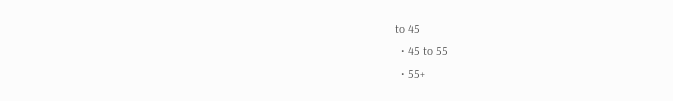to 45
  • 45 to 55
  • 55+